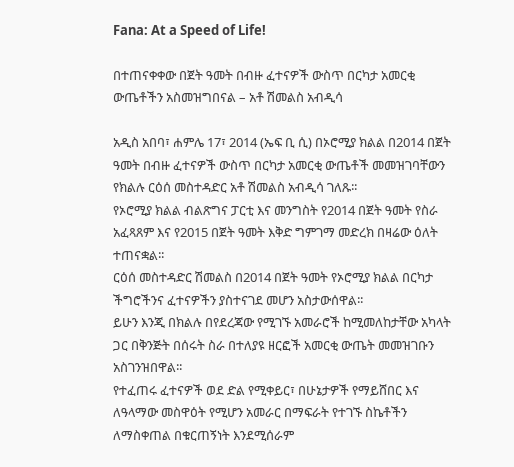Fana: At a Speed of Life!

በተጠናቀቀው በጀት ዓመት በብዙ ፈተናዎች ውስጥ በርካታ አመርቂ ውጤቶችን አስመዝግበናል – አቶ ሽመልስ አብዲሳ

አዲስ አበባ፣ ሐምሌ 17፣ 2014 (ኤፍ ቢ ሲ) በኦሮሚያ ክልል በ2014 በጀት ዓመት በብዙ ፈተናዎች ውስጥ በርካታ አመርቂ ውጤቶች መመዝገባቸውን የክልሉ ርዕሰ መስተዳድር አቶ ሽመልስ አብዲሳ ገለጹ፡፡
የኦሮሚያ ክልል ብልጽግና ፓርቲ እና መንግስት የ2014 በጀት ዓመት የስራ አፈጻጸም እና የ2015 በጀት ዓመት እቅድ ግምገማ መድረክ በዛሬው ዕለት ተጠናቋል፡፡
ርዕሰ መስተዳድር ሽመልስ በ2014 በጀት ዓመት የኦሮሚያ ክልል በርካታ ችግሮችንና ፈተናዎችን ያስተናገደ መሆን አስታውሰዋል፡፡
ይሁን እንጂ በክልሉ በየደረጃው የሚገኙ አመራሮች ከሚመለከታቸው አካላት ጋር በቅንጅት በሰሩት ስራ በተለያዩ ዘርፎች አመርቂ ውጤት መመዝገቡን አስገንዝበዋል፡፡
የተፈጠሩ ፈተናዎች ወደ ድል የሚቀይር፣ በሁኔታዎች የማይሸበር እና ለዓላማው መስዋዕት የሚሆን አመራር በማፍራት የተገኙ ስኬቶችን ለማስቀጠል በቁርጠኝነት እንደሚሰራም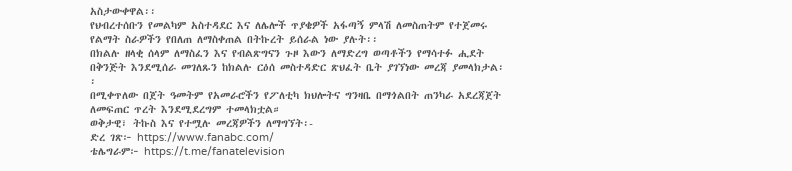አስታውቀዋል፡፡
የህብረተሰቡን የመልካም አስተዳደር እና ለሌሎች ጥያቄዎች አፋጣኝ ምላሽ ለመስጠትም የተጀመሩ የልማት ስራዎችን የበለጠ ለማስቀጠል በትኩረት ይሰራል ነው ያሉት፡፡
በክልሉ ዘላቂ ሰላም ለማስፈን እና የብልጽግናን ጉዞ እውን ለማድረግ ወጣቶችን የማሳተፉ ሒደት በቅንጅት እንደሚሰራ መገለጹን ከክልሉ ርዕሰ መስተዳድር ጽህፈት ቤት ያገኘነው መረጃ ያመላክታል፡፡
በሚቀጥለው በጀት ዓመትም የአመራሮችን የፖለቲካ ክህሎትና ግንዛቤ በማጎልበት ጠንካራ አደረጃጀት ለመፍጠር ጥረት እንደሚደረግም ተመላክቷል።
ወቅታዊ፣ ትኩስ እና የተሟሉ መረጃዎችን ለማግኘት፡-
ድረ ገጽ፦ https://www.fanabc.com/
ቴሌግራም፦ https://t.me/fanatelevision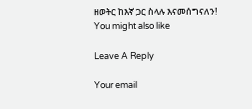ዘወትር ከእኛ ጋር ስላሉ እናመሰግናለን!
You might also like

Leave A Reply

Your email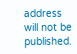address will not be published.